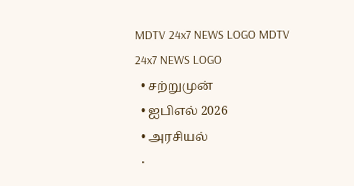MDTV 24x7 NEWS LOGO MDTV 24x7 NEWS LOGO
  • சற்றுமுன்
  • ஐபிஎல் 2026
  • அரசியல்
  •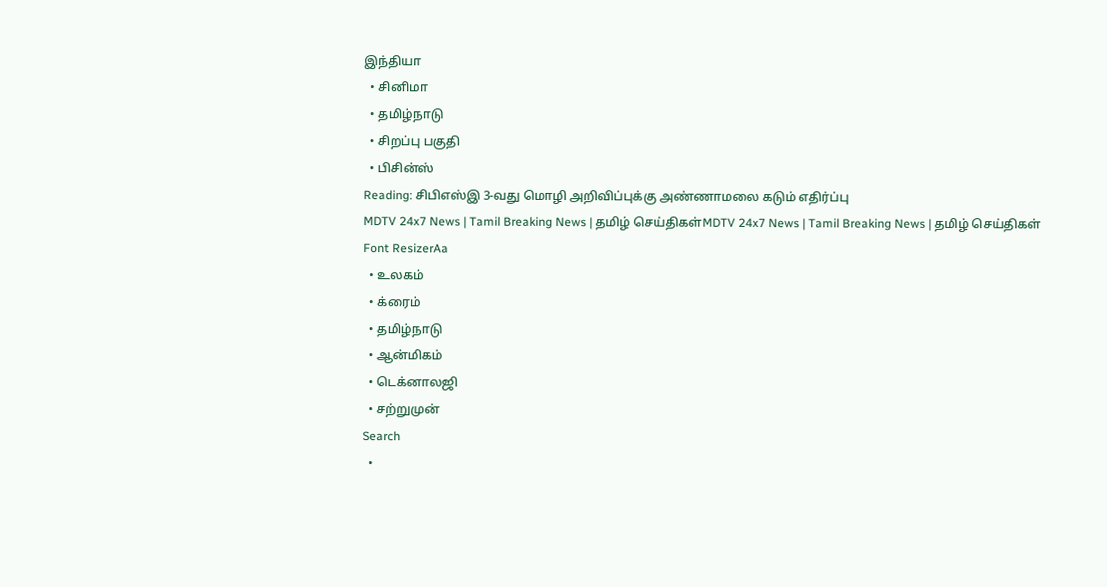இந்தியா
  • சினிமா
  • தமிழ்நாடு
  • சிறப்பு பகுதி
  • பிசின்ஸ்
Reading: சிபிஎஸ்இ 3-வது மொழி அறிவிப்புக்கு அண்ணாமலை கடும் எதிர்ப்பு
MDTV 24x7 News | Tamil Breaking News | தமிழ் செய்திகள்MDTV 24x7 News | Tamil Breaking News | தமிழ் செய்திகள்
Font ResizerAa
  • உலகம்
  • க்ரைம்
  • தமிழ்நாடு
  • ஆன்மிகம்
  • டெக்னாலஜி
  • சற்றுமுன்
Search
  •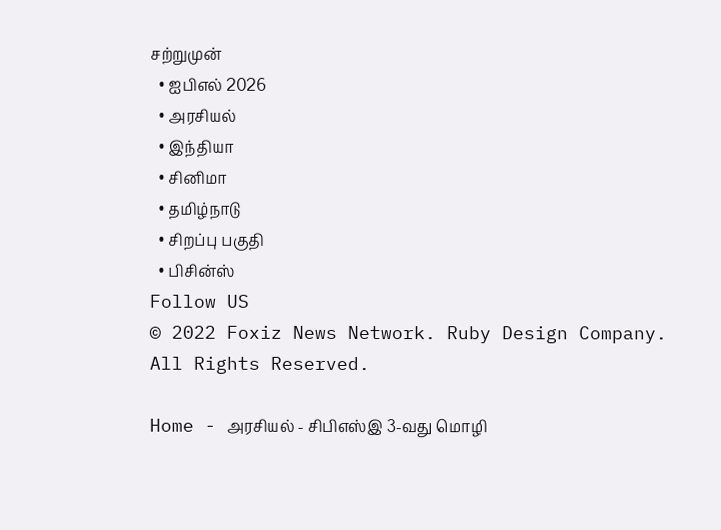சற்றுமுன்
  • ஐபிஎல் 2026
  • அரசியல்
  • இந்தியா
  • சினிமா
  • தமிழ்நாடு
  • சிறப்பு பகுதி
  • பிசின்ஸ்
Follow US
© 2022 Foxiz News Network. Ruby Design Company. All Rights Reserved.

Home - அரசியல் - சிபிஎஸ்இ 3-வது மொழி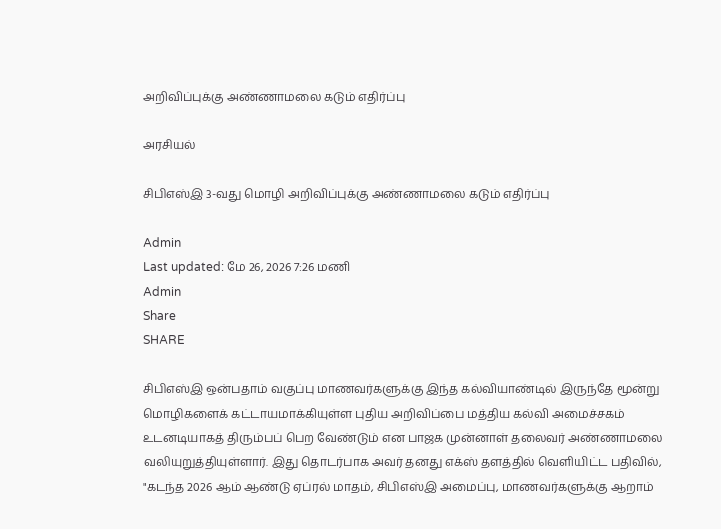அறிவிப்புக்கு அண்ணாமலை கடும் எதிர்ப்பு

அரசியல்

சிபிஎஸ்இ 3-வது மொழி அறிவிப்புக்கு அண்ணாமலை கடும் எதிர்ப்பு

Admin
Last updated: மே 26, 2026 7:26 மணி
Admin
Share
SHARE

சிபிஎஸ்இ ஒன்பதாம் வகுப்பு மாணவர்களுக்கு இந்த கல்வியாண்டில் இருந்தே மூன்று மொழிகளைக் கட்டாயமாக்கியுள்ள புதிய அறிவிப்பை மத்திய கல்வி அமைச்சகம் உடனடியாகத் திரும்பப் பெற வேண்டும் என பாஜக முன்னாள் தலைவர் அண்ணாமலை வலியுறுத்தியுள்ளார். இது தொடர்பாக அவர் தனது எக்ஸ் தளத்தில் வெளியிட்ட பதிவில், "கடந்த 2026 ஆம் ஆண்டு ஏப்ரல் மாதம், சிபிஎஸ்இ அமைப்பு, மாணவர்களுக்கு ஆறாம்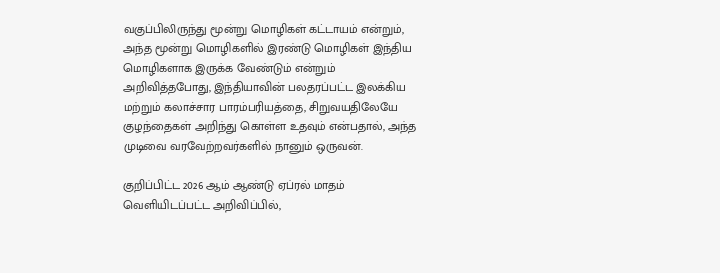வகுப்பிலிருந்து மூன்று மொழிகள் கட்டாயம் என்றும், அந்த மூன்று மொழிகளில் இரண்டு மொழிகள் இந்திய மொழிகளாக இருக்க வேண்டும் என்றும் அறிவித்தபோது, இந்தியாவின் பலதரப்பட்ட இலக்கிய மற்றும் கலாச்சார பாரம்பரியத்தை, சிறுவயதிலேயே குழந்தைகள் அறிந்து கொள்ள உதவும் என்பதால், அந்த முடிவை வரவேற்றவர்களில் நானும் ஒருவன்.

குறிப்பிட்ட 2026 ஆம் ஆண்டு ஏப்ரல் மாதம் வெளியிடப்பட்ட அறிவிப்பில்,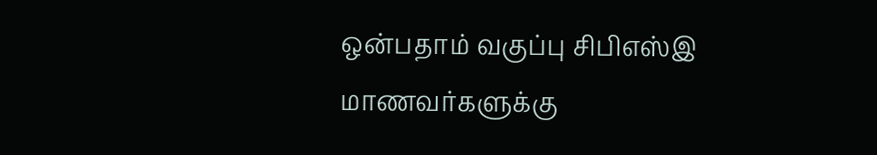ஒன்பதாம் வகுப்பு சிபிஎஸ்இ மாணவர்களுக்கு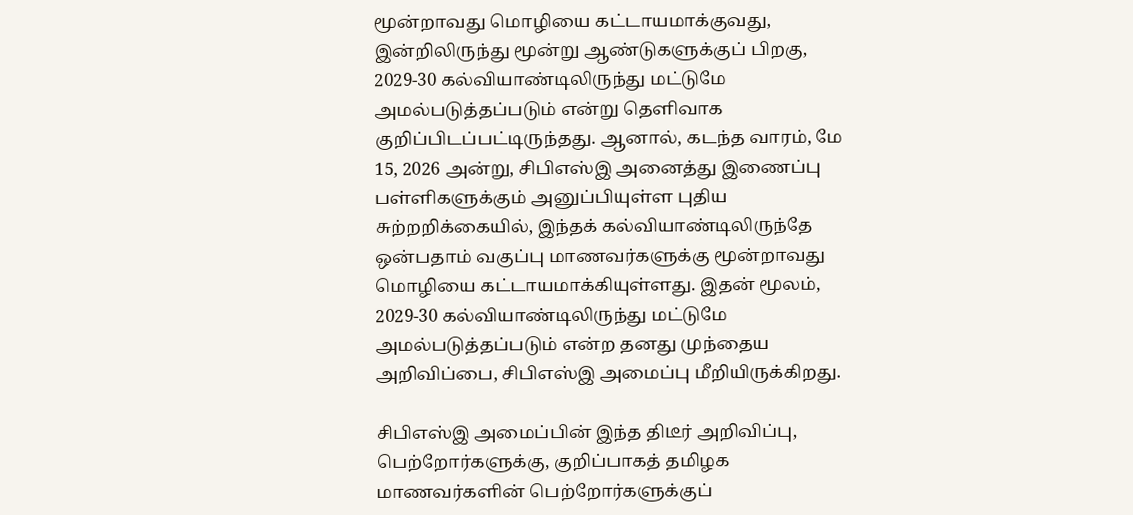மூன்றாவது மொழியை கட்டாயமாக்குவது, இன்றிலிருந்து மூன்று ஆண்டுகளுக்குப் பிறகு, 2029-30 கல்வியாண்டிலிருந்து மட்டுமே அமல்படுத்தப்படும் என்று தெளிவாக குறிப்பிடப்பட்டிருந்தது. ஆனால், கடந்த வாரம், மே 15, 2026 அன்று, சிபிஎஸ்இ அனைத்து இணைப்பு பள்ளிகளுக்கும் அனுப்பியுள்ள புதிய சுற்றறிக்கையில், இந்தக் கல்வியாண்டிலிருந்தே ஒன்பதாம் வகுப்பு மாணவர்களுக்கு மூன்றாவது மொழியை கட்டாயமாக்கியுள்ளது. இதன் மூலம், 2029-30 கல்வியாண்டிலிருந்து மட்டுமே அமல்படுத்தப்படும் என்ற தனது முந்தைய அறிவிப்பை, சிபிஎஸ்இ அமைப்பு மீறியிருக்கிறது.

சிபிஎஸ்இ அமைப்பின் இந்த திடீர் அறிவிப்பு, பெற்றோர்களுக்கு, குறிப்பாகத் தமிழக மாணவர்களின் பெற்றோர்களுக்குப்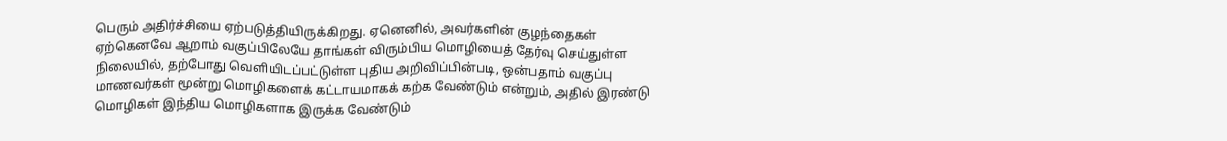பெரும் அதிர்ச்சியை ஏற்படுத்தியிருக்கிறது. ஏனெனில், அவர்களின் குழந்தைகள் ஏற்கெனவே ஆறாம் வகுப்பிலேயே தாங்கள் விரும்பிய மொழியைத் தேர்வு செய்துள்ள நிலையில், தற்போது வெளியிடப்பட்டுள்ள புதிய அறிவிப்பின்படி, ஒன்பதாம் வகுப்பு மாணவர்கள் மூன்று மொழிகளைக் கட்டாயமாகக் கற்க வேண்டும் என்றும், அதில் இரண்டு மொழிகள் இந்திய மொழிகளாக இருக்க வேண்டும்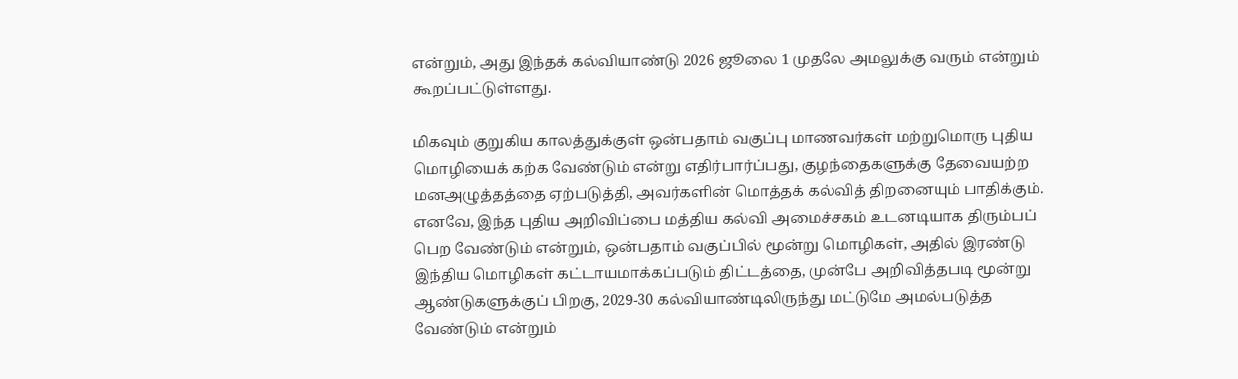என்றும், அது இந்தக் கல்வியாண்டு 2026 ஜூலை 1 முதலே அமலுக்கு வரும் என்றும் கூறப்பட்டுள்ளது.

மிகவும் குறுகிய காலத்துக்குள் ஒன்பதாம் வகுப்பு மாணவர்கள் மற்றுமொரு புதிய மொழியைக் கற்க வேண்டும் என்று எதிர்பார்ப்பது, குழந்தைகளுக்கு தேவையற்ற மனஅழுத்தத்தை ஏற்படுத்தி, அவர்களின் மொத்தக் கல்வித் திறனையும் பாதிக்கும். எனவே, இந்த புதிய அறிவிப்பை மத்திய கல்வி அமைச்சகம் உடனடியாக திரும்பப் பெற வேண்டும் என்றும், ஒன்பதாம் வகுப்பில் மூன்று மொழிகள், அதில் இரண்டு இந்திய மொழிகள் கட்டாயமாக்கப்படும் திட்டத்தை, முன்பே அறிவித்தபடி மூன்று ஆண்டுகளுக்குப் பிறகு, 2029-30 கல்வியாண்டிலிருந்து மட்டுமே அமல்படுத்த வேண்டும் என்றும்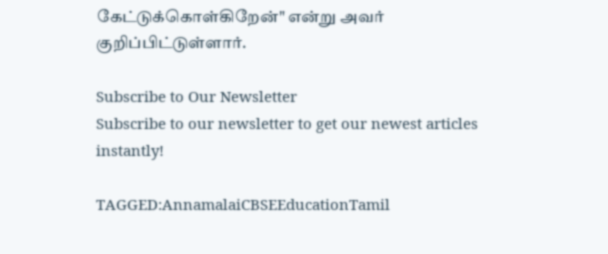கேட்டுக்கொள்கிறேன்" என்று அவர் குறிப்பிட்டுள்ளார்.

Subscribe to Our Newsletter
Subscribe to our newsletter to get our newest articles instantly!

TAGGED:AnnamalaiCBSEEducationTamil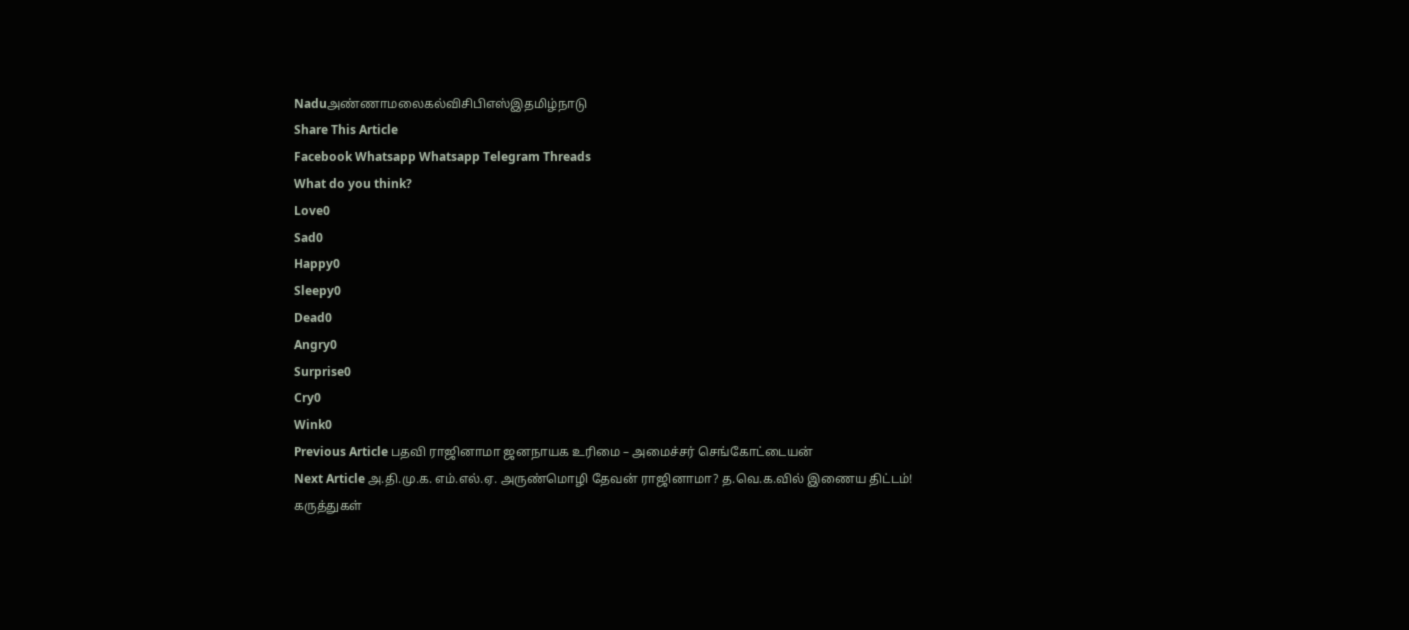Naduஅண்ணாமலைகல்விசிபிஎஸ்இதமிழ்நாடு
Share This Article
Facebook Whatsapp Whatsapp Telegram Threads
What do you think?
Love0
Sad0
Happy0
Sleepy0
Dead0
Angry0
Surprise0
Cry0
Wink0
Previous Article பதவி ராஜினாமா ஜனநாயக உரிமை – அமைச்சர் செங்கோட்டையன்
Next Article அ.தி.மு.க. எம்.எல்.ஏ. அருண்மொழி தேவன் ராஜினாமா? த.வெ.க.வில் இணைய திட்டம்!
கருத்துகள்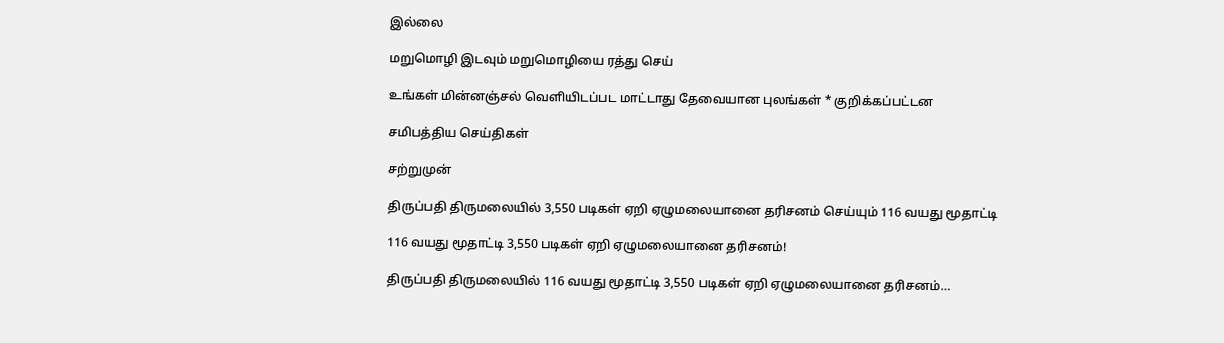இல்லை

மறுமொழி இடவும் மறுமொழியை ரத்து செய்

உங்கள் மின்னஞ்சல் வெளியிடப்பட மாட்டாது தேவையான புலங்கள் * குறிக்கப்பட்டன

சமிபத்திய செய்திகள்

சற்றுமுன்

திருப்பதி திருமலையில் 3,550 படிகள் ஏறி ஏழுமலையானை தரிசனம் செய்யும் 116 வயது மூதாட்டி

116 வயது மூதாட்டி 3,550 படிகள் ஏறி ஏழுமலையானை தரிசனம்!

திருப்பதி திருமலையில் 116 வயது மூதாட்டி 3,550 படிகள் ஏறி ஏழுமலையானை தரிசனம்…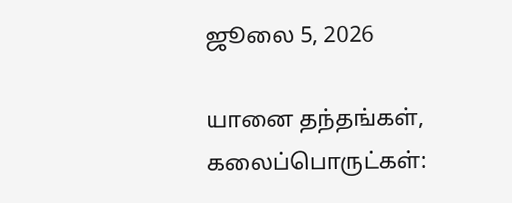ஜூலை 5, 2026

யானை தந்தங்கள், கலைப்பொருட்கள்: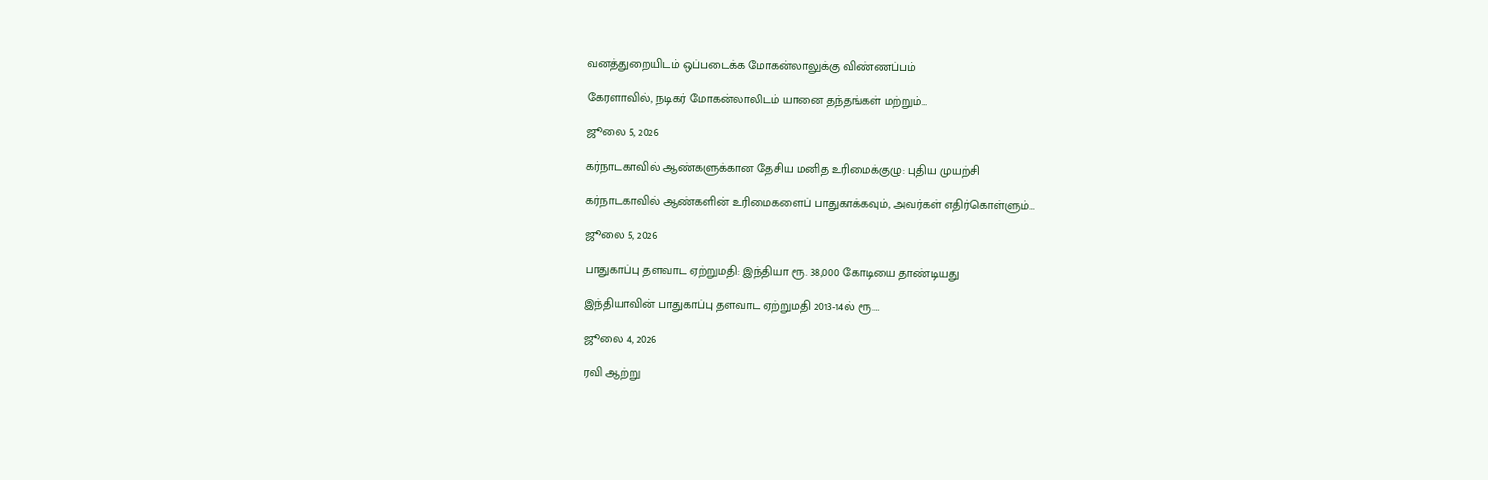வனத்துறையிடம் ஒப்படைக்க மோகன்லாலுக்கு விண்ணப்பம்

கேரளாவில், நடிகர் மோகன்லாலிடம் யானை தந்தங்கள் மற்றும்…

ஜூலை 5, 2026

கர்நாடகாவில் ஆண்களுக்கான தேசிய மனித உரிமைக்குழு: புதிய முயற்சி

கர்நாடகாவில் ஆண்களின் உரிமைகளைப் பாதுகாக்கவும், அவர்கள் எதிர்கொள்ளும்…

ஜூலை 5, 2026

பாதுகாப்பு தளவாட ஏற்றுமதி: இந்தியா ரூ. 38,000 கோடியை தாண்டியது

இந்தியாவின் பாதுகாப்பு தளவாட ஏற்றுமதி 2013-14ல் ரூ.…

ஜூலை 4, 2026

ரவி ஆற்று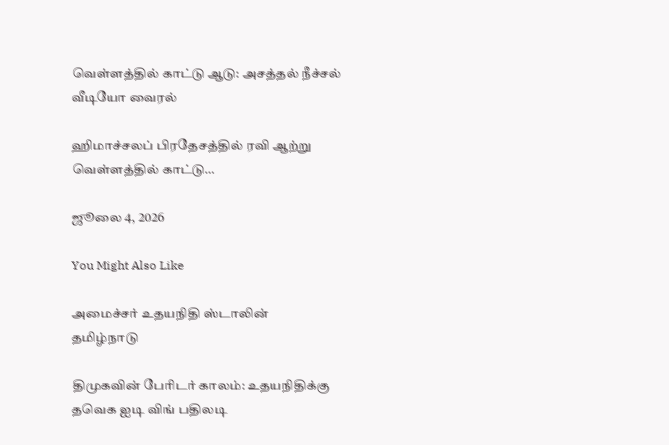வெள்ளத்தில் காட்டு ஆடு: அசத்தல் நீச்சல் வீடியோ வைரல்

ஹிமாச்சலப் பிரதேசத்தில் ரவி ஆற்று வெள்ளத்தில் காட்டு…

ஜூலை 4, 2026

You Might Also Like

அமைச்சர் உதயநிதி ஸ்டாலின்
தமிழ்நாடு

திமுகவின் பேரிடர் காலம்: உதயநிதிக்கு தவெக ஐடி விங் பதிலடி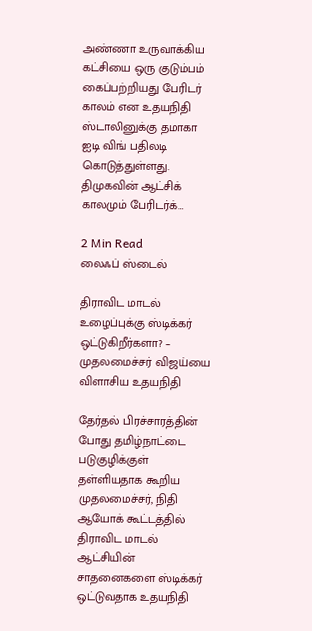அண்ணா உருவாக்கிய கட்சியை ஒரு குடும்பம் கைப்பற்றியது பேரிடர் காலம் என உதயநிதி ஸ்டாலினுக்கு தமாகா ஐடி விங் பதிலடி கொடுத்துள்ளது. திமுகவின் ஆட்சிக் காலமும் பேரிடர்க்…

2 Min Read
லைஃப் ஸ்டைல்

திராவிட மாடல் உழைப்புக்கு ஸ்டிக்கர் ஒட்டுகிறீர்களா? – முதலமைச்சர் விஜய்யை விளாசிய உதயநிதி

தேர்தல் பிரச்சாரத்தின் போது தமிழ்நாட்டை படுகுழிக்குள் தள்ளியதாக கூறிய முதலமைச்சர், நிதி ஆயோக் கூட்டத்தில் திராவிட மாடல் ஆட்சியின் சாதனைகளை ஸ்டிக்கர் ஒட்டுவதாக உதயநிதி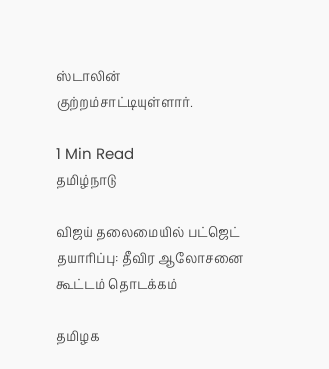ஸ்டாலின் குற்றம்சாட்டியுள்ளார்.

1 Min Read
தமிழ்நாடு

விஜய் தலைமையில் பட்ஜெட் தயாரிப்பு: தீவிர ஆலோசனை கூட்டம் தொடக்கம்

தமிழக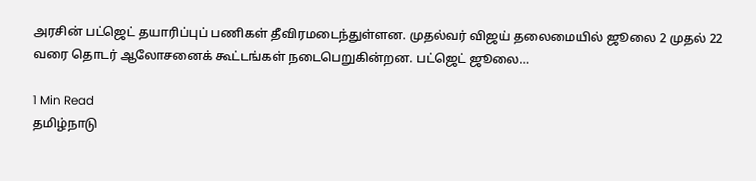அரசின் பட்ஜெட் தயாரிப்புப் பணிகள் தீவிரமடைந்துள்ளன. முதல்வர் விஜய் தலைமையில் ஜூலை 2 முதல் 22 வரை தொடர் ஆலோசனைக் கூட்டங்கள் நடைபெறுகின்றன. பட்ஜெட் ஜூலை…

1 Min Read
தமிழ்நாடு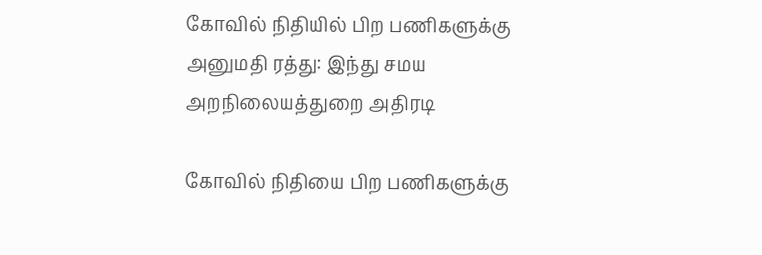கோவில் நிதியில் பிற பணிகளுக்கு அனுமதி ரத்து: இந்து சமய அறநிலையத்துறை அதிரடி

கோவில் நிதியை பிற பணிகளுக்கு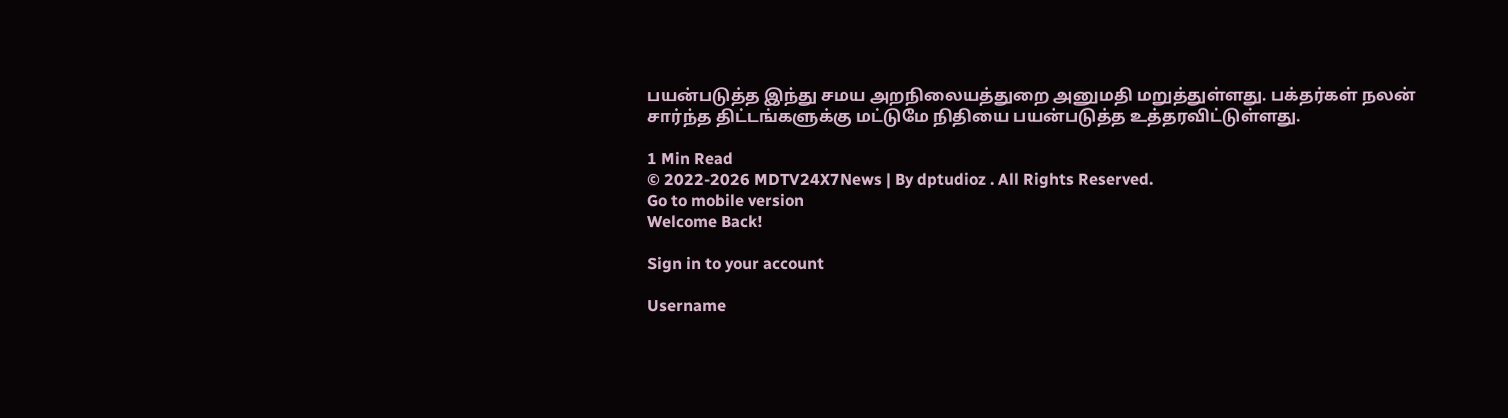பயன்படுத்த இந்து சமய அறநிலையத்துறை அனுமதி மறுத்துள்ளது. பக்தர்கள் நலன் சார்ந்த திட்டங்களுக்கு மட்டுமே நிதியை பயன்படுத்த உத்தரவிட்டுள்ளது.

1 Min Read
© 2022-2026 MDTV24X7News | By dptudioz . All Rights Reserved.
Go to mobile version
Welcome Back!

Sign in to your account

Username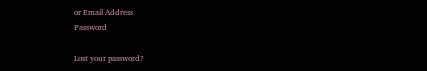or Email Address
Password

Lost your password?